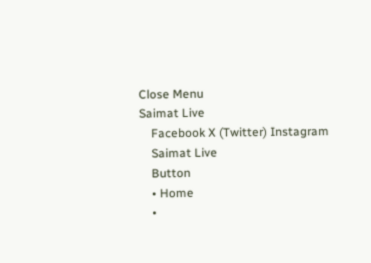Close Menu
Saimat Live
    Facebook X (Twitter) Instagram
    Saimat Live
    Button
    • Home
    •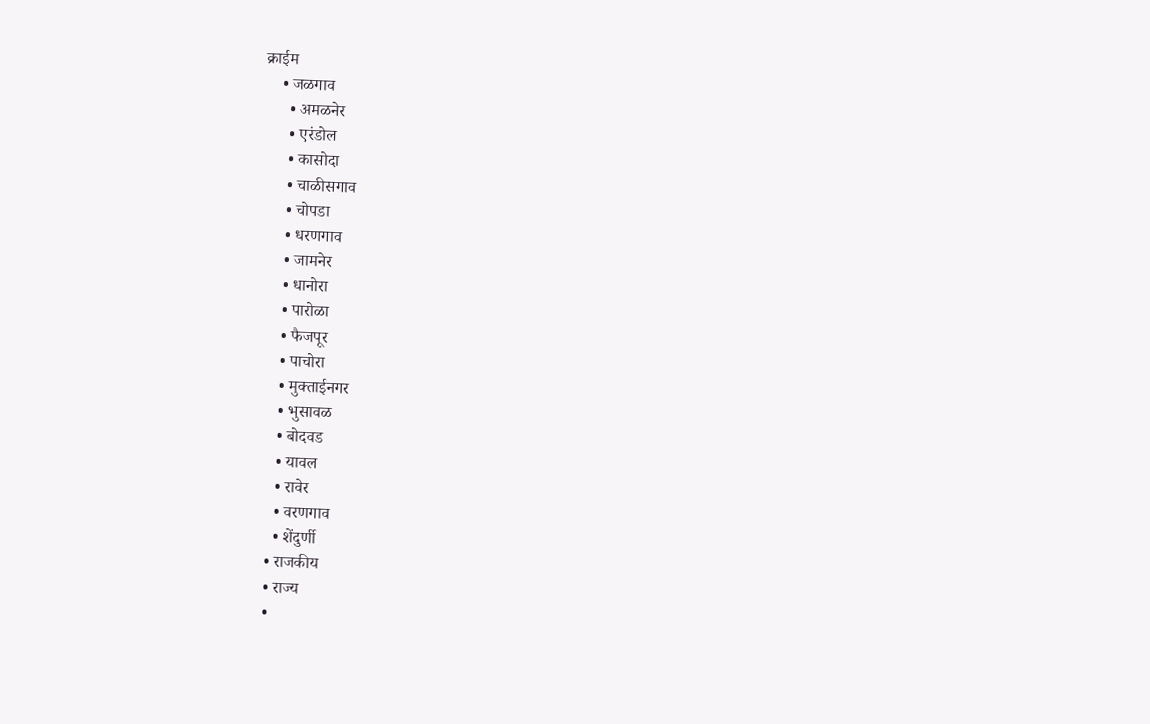क्राईम
    • जळगाव
      • अमळनेर
      • एरंडोल
      • कासोदा
      • चाळीसगाव
      • चोपडा
      • धरणगाव
      • जामनेर
      • धानोरा
      • पारोळा
      • फैजपूर
      • पाचोरा
      • मुक्ताईनगर
      • भुसावळ
      • बोदवड
      • यावल
      • रावेर
      • वरणगाव
      • शेंदुर्णी
    • राजकीय
    • राज्य
    •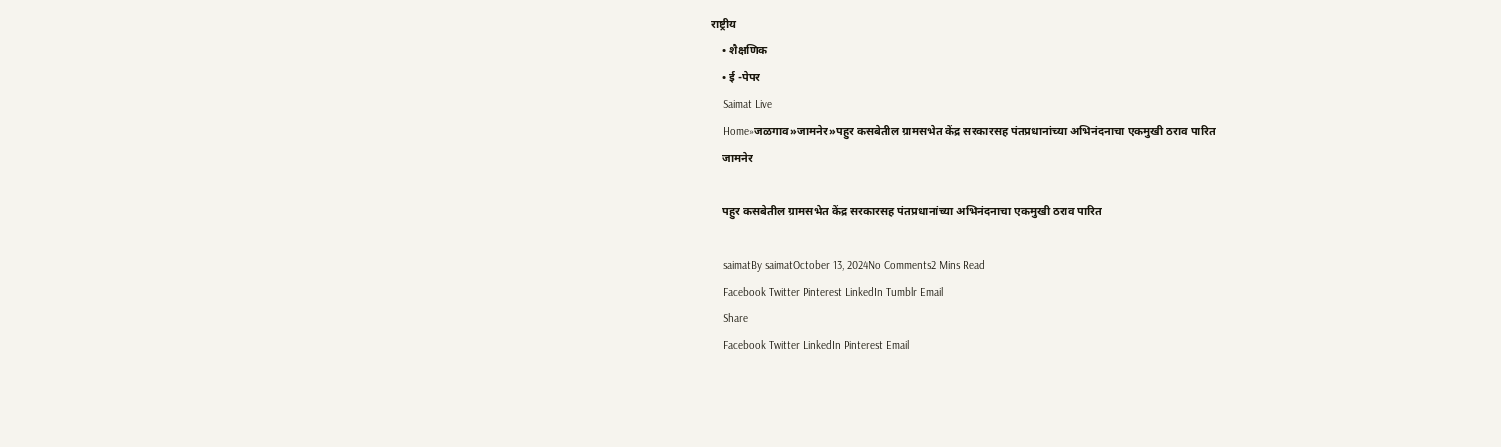राष्ट्रीय
    • शैक्षणिक
    • ई -पेपर
    Saimat Live
    Home»जळगाव»जामनेर»पहुर कसबेतील ग्रामसभेत केंद्र सरकारसह पंतप्रधानांच्या अभिनंदनाचा एकमुखी ठराव पारित
    जामनेर

    पहुर कसबेतील ग्रामसभेत केंद्र सरकारसह पंतप्रधानांच्या अभिनंदनाचा एकमुखी ठराव पारित

    saimatBy saimatOctober 13, 2024No Comments2 Mins Read
    Facebook Twitter Pinterest LinkedIn Tumblr Email
    Share
    Facebook Twitter LinkedIn Pinterest Email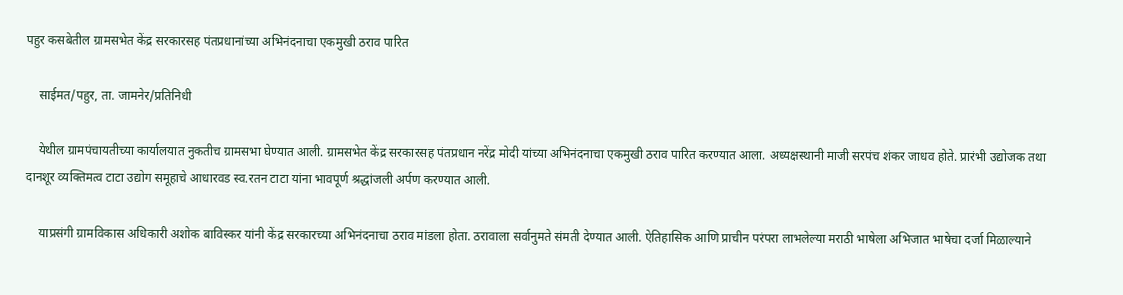पहुर कसबेतील ग्रामसभेत केंद्र सरकारसह पंतप्रधानांच्या अभिनंदनाचा एकमुखी ठराव पारित

    साईमत/पहुर, ता. जामनेर/प्रतिनिधी

    येथील ग्रामपंचायतीच्या कार्यालयात नुकतीच ग्रामसभा घेण्यात आली. ग्रामसभेत केंद्र सरकारसह पंतप्रधान नरेंद्र मोदी यांच्या अभिनंदनाचा एकमुखी ठराव पारित करण्यात आला. अध्यक्षस्थानी माजी सरपंच शंकर जाधव होते. प्रारंभी उद्योजक तथा दानशूर व्यक्तिमत्व टाटा उद्योग समूहाचे आधारवड स्व.रतन टाटा यांना भावपूर्ण श्रद्धांजली अर्पण करण्यात आली.

    याप्रसंगी ग्रामविकास अधिकारी अशोक बाविस्कर यांनी केंद्र सरकारच्या अभिनंदनाचा ठराव मांडला होता. ठरावाला सर्वानुमते संमती देण्यात आली. ऐतिहासिक आणि प्राचीन परंपरा लाभलेल्या मराठी भाषेला अभिजात भाषेचा दर्जा मिळाल्याने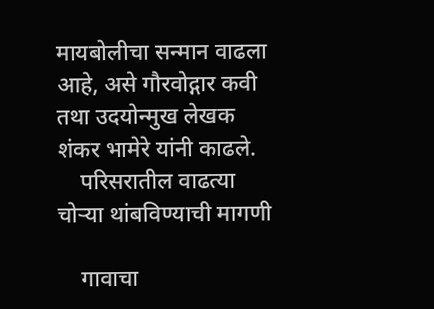मायबोलीचा सन्मान वाढला आहे, असे गौरवोद्गार कवी तथा उदयोन्मुख लेखक शंकर भामेरे यांनी काढले.
    परिसरातील वाढत्या चोऱ्या थांबविण्याची मागणी

    गावाचा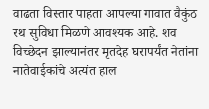वाढता विस्तार पाहता आपल्या गावात वैकुंठ रथ सुविधा मिळणे आवश्यक आहे. शव विच्छेदन झाल्यानंतर मृतदेह घरापर्यंत नेतांना नातेवाईकांचे अत्यंत हाल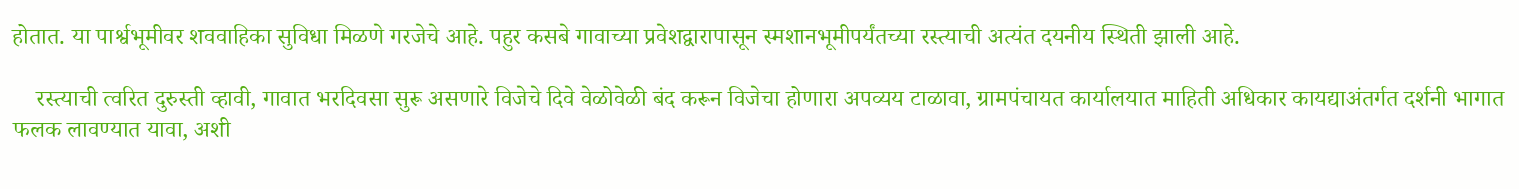होतात. या पार्श्वभूमीवर शववाहिका सुविधा मिळणे गरजेचे आहे. पहुर कसबे गावाच्या प्रवेशद्वारापासून स्मशानभूमीपर्यंतच्या रस्त्याची अत्यंत दयनीय स्थिती झाली आहे.

    रस्त्याची त्वरित दुरुस्ती व्हावी, गावात भरदिवसा सुरू असणारे विजेचे दिवे वेळोवेळी बंद करून विजेचा होणारा अपव्यय टाळावा, ग्रामपंचायत कार्यालयात माहिती अधिकार कायद्याअंतर्गत दर्शनी भागात फलक लावण्यात यावा, अशी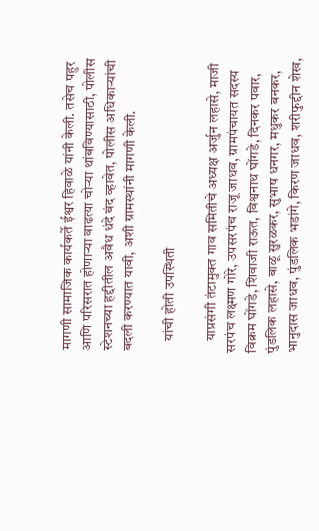मागणी सामाजिक कार्यकर्ते ईश्वर हिवाळे यांनी केली. तसेच पहुर आणि परिसरात होणाऱ्या वाढत्या चोऱ्या थांबविण्यासाठी, पोलीस स्टेशनच्या हद्दीतील अवैध धंदे बंद व्हावेत, पोलीस अधिकाऱ्यांची बदली करण्यात यावी, अशी ग्रामस्थांनी मागणी केली.

    यांची होती उपस्थिती

    याप्रसंगी तंटामुक्त गाव समितीचे अध्यक्ष अर्जुन लहासे, माजी सरपंच लक्ष्मण गोरे, उपसरपंच राजू जाधव, ग्रामपंचायत सदस्य विक्रम घोंगडे, शिवाजी राऊत, विश्वनाथ घोंगडे, दिनकर पवार, पुंडलिक लहासे, बाळू सुरळकर, सुभाष धनगर, मधुकर बनकर, भानुदास जाधव, पुंडलिक भडांगे, किरण जाधव, शरीफुद्दीन शेख,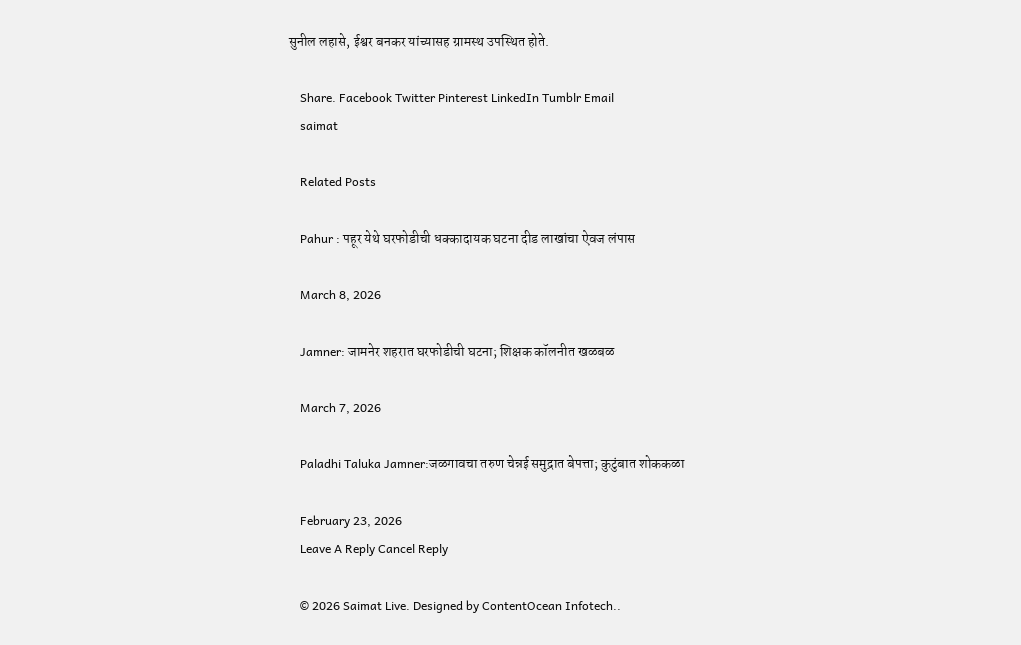सुनील लहासे, ईश्वर बनकर यांच्यासह ग्रामस्थ उपस्थित होते.

    Share. Facebook Twitter Pinterest LinkedIn Tumblr Email
    saimat

    Related Posts

    Pahur : पहूर येथे घरफोडीची धक्कादायक घटना दीड लाखांचा ऐवज लंपास

    March 8, 2026

    Jamner: जामनेर शहरात घरफोडीची घटना; शिक्षक कॉलनीत खळबळ

    March 7, 2026

    Paladhi Taluka Jamner:जळगावचा तरुण चेन्नई समुद्रात बेपत्ता; कुटुंबात शोककळा

    February 23, 2026
    Leave A Reply Cancel Reply

    © 2026 Saimat Live. Designed by ContentOcean Infotech..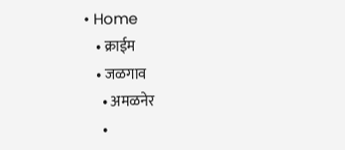• Home
    • क्राईम
    • जळगाव
      • अमळनेर
      •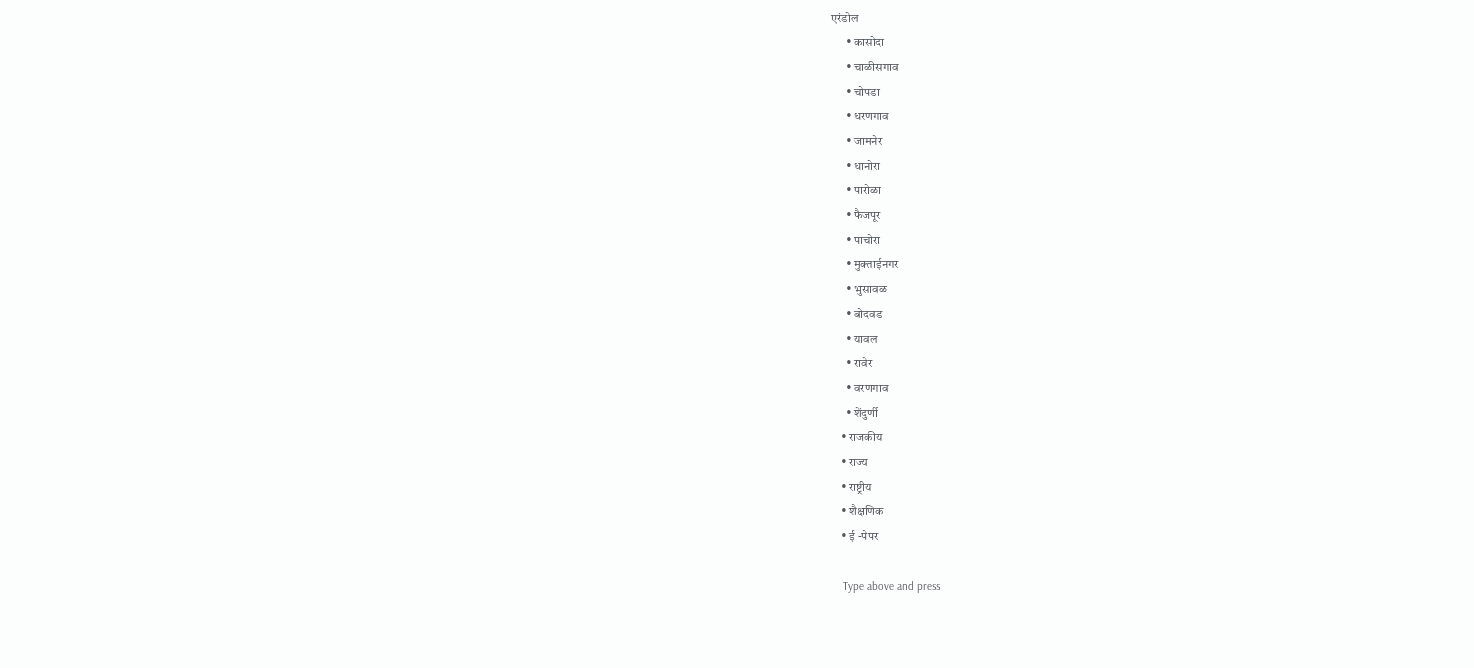एरंडोल
      • कासोदा
      • चाळीसगाव
      • चोपडा
      • धरणगाव
      • जामनेर
      • धानोरा
      • पारोळा
      • फैजपूर
      • पाचोरा
      • मुक्ताईनगर
      • भुसावळ
      • बोदवड
      • यावल
      • रावेर
      • वरणगाव
      • शेंदुर्णी
    • राजकीय
    • राज्य
    • राष्ट्रीय
    • शैक्षणिक
    • ई -पेपर

    Type above and press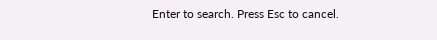Enter to search. Press Esc to cancel.